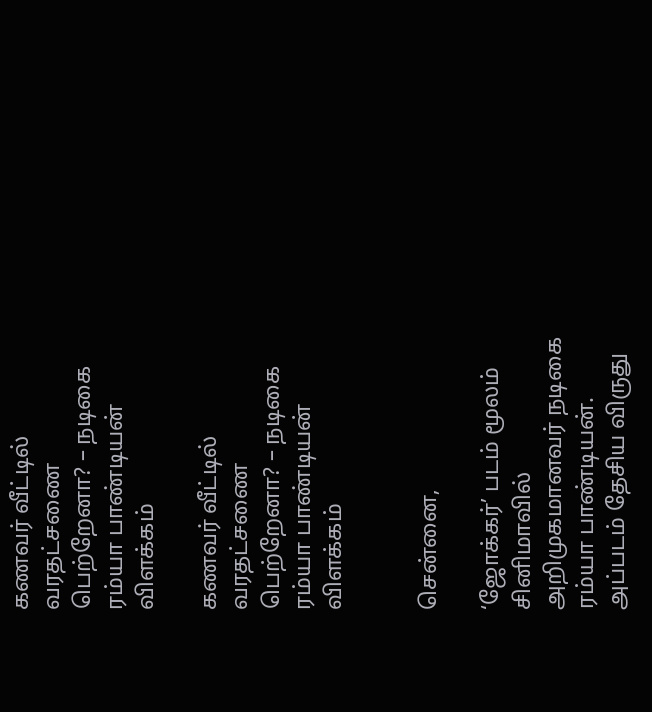கணவர் வீட்டில் வரதட்சணை பெற்றேனா? – நடிகை ரம்யா பாண்டியன் விளக்கம்

கணவர் வீட்டில் வரதட்சணை பெற்றேனா? – நடிகை ரம்யா பாண்டியன் விளக்கம்


சென்னை,

‘ஜோக்கர்’ படம் மூலம் சினிமாவில் அறிமுகமானவர் நடிகை ரம்யா பாண்டியன். அப்படம் தேசிய விருது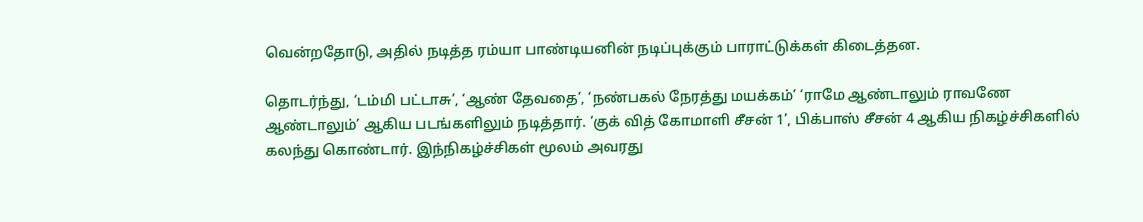வென்றதோடு, அதில் நடித்த ரம்யா பாண்டியனின் நடிப்புக்கும் பாராட்டுக்கள் கிடைத்தன.

தொடர்ந்து, ‘டம்மி பட்டாசு’, ‘ஆண் தேவதை’, ‘நண்பகல் நேரத்து மயக்கம்’ ‘ராமே ஆண்டாலும் ராவணே ஆண்டாலும்’ ஆகிய படங்களிலும் நடித்தார். ‘குக் வித் கோமாளி சீசன் 1’, பிக்பாஸ் சீசன் 4 ஆகிய நிகழ்ச்சிகளில் கலந்து கொண்டார். இந்நிகழ்ச்சிகள் மூலம் அவரது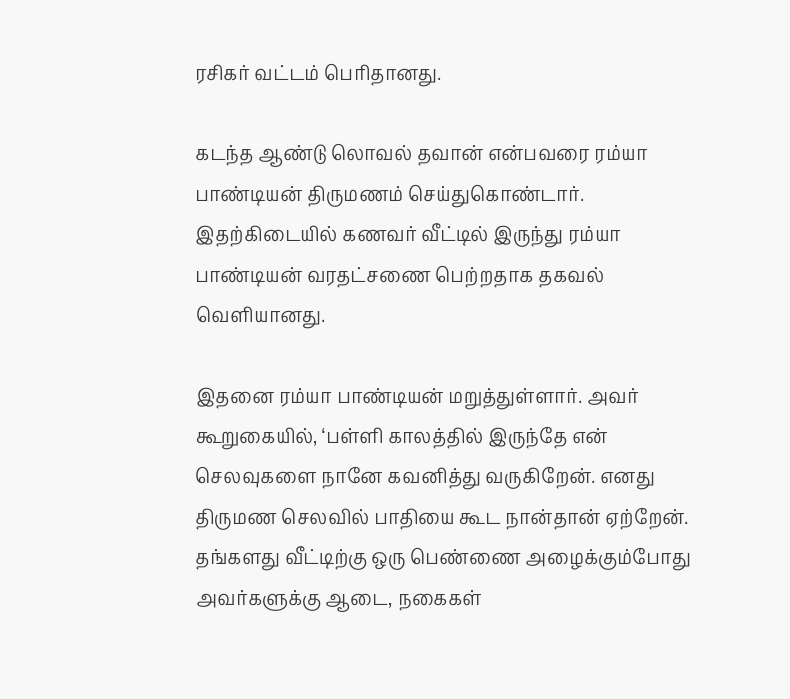ரசிகர் வட்டம் பெரிதானது.

கடந்த ஆண்டு லொவல் தவான் என்பவரை ரம்யா பாண்டியன் திருமணம் செய்துகொண்டார். இதற்கிடையில் கணவர் வீட்டில் இருந்து ரம்யா பாண்டியன் வரதட்சணை பெற்றதாக தகவல் வெளியானது.

இதனை ரம்யா பாண்டியன் மறுத்துள்ளார். அவர் கூறுகையில், ‘பள்ளி காலத்தில் இருந்தே என் செலவுகளை நானே கவனித்து வருகிறேன். எனது திருமண செலவில் பாதியை கூட நான்தான் ஏற்றேன். தங்களது வீட்டிற்கு ஒரு பெண்ணை அழைக்கும்போது அவர்களுக்கு ஆடை, நகைகள்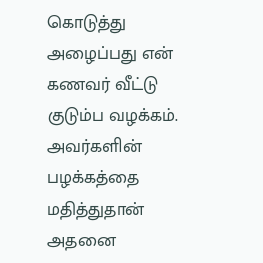கொடுத்து அழைப்பது என் கணவர் வீட்டு குடும்ப வழக்கம். அவர்களின் பழக்கத்தை மதித்துதான் அதனை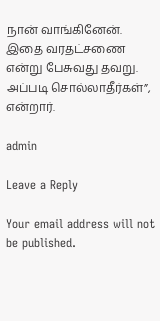நான் வாங்கினேன். இதை வரதட்சணை என்று பேசுவது தவறு. அப்படி சொல்லாதீர்கள்”, என்றார்.

admin

Leave a Reply

Your email address will not be published.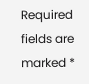Required fields are marked *